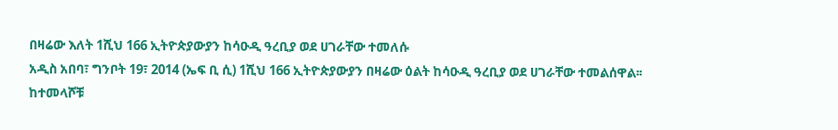በዛሬው እለት 1ሺህ 166 ኢትዮጵያውያን ከሳዑዲ ዓረቢያ ወደ ሀገራቸው ተመለሱ
አዲስ አበባ፣ ግንቦት 19፣ 2014 (ኤፍ ቢ ሲ) 1ሺህ 166 ኢትዮጵያውያን በዛሬው ዕልት ከሳዑዲ ዓረቢያ ወደ ሀገራቸው ተመልሰዋል፡፡
ከተመላሾቹ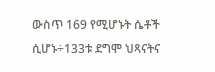ውስጥ 169 የሚሆኑት ሴቶች ሲሆኑ÷133ቱ ደግሞ ህጻናትና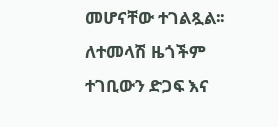መሆናቸው ተገልጿል፡፡
ለተመላሽ ዜጎችም ተገቢውን ድጋፍ እና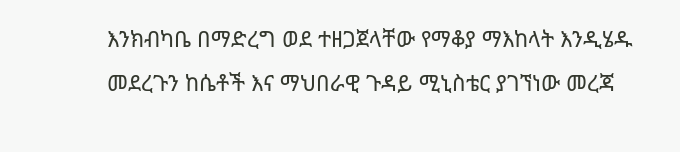እንክብካቤ በማድረግ ወደ ተዘጋጀላቸው የማቆያ ማእከላት እንዲሄዱ መደረጉን ከሴቶች እና ማህበራዊ ጉዳይ ሚኒስቴር ያገኘነው መረጃ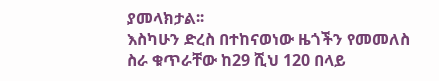ያመላክታል፡፡
እስካሁን ድረስ በተከናወነው ዜጎችን የመመለስ ስራ ቁጥራቸው ከ29 ሺህ 120 በላይ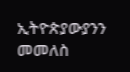ኢትዮጵያውያንን መመለስ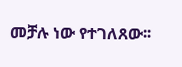መቻሉ ነው የተገለጸው፡፡